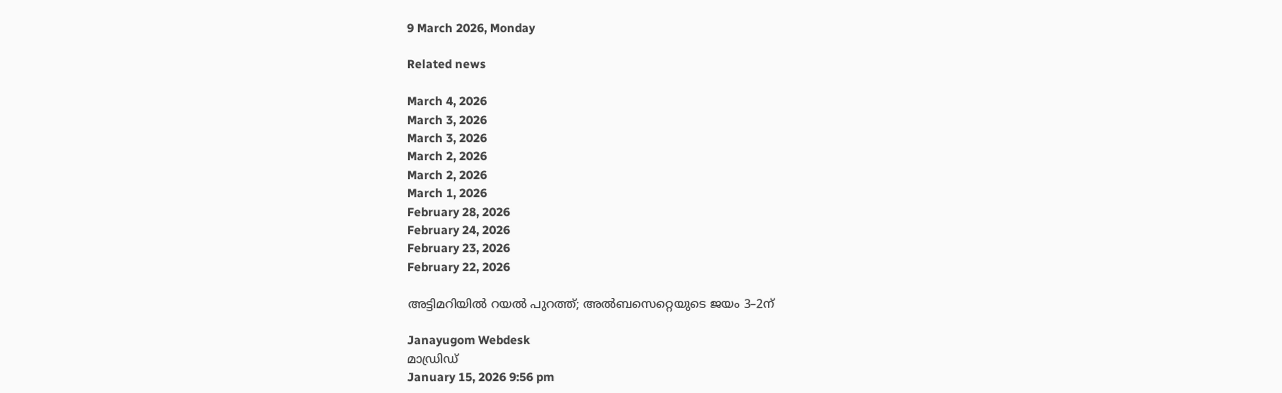9 March 2026, Monday

Related news

March 4, 2026
March 3, 2026
March 3, 2026
March 2, 2026
March 2, 2026
March 1, 2026
February 28, 2026
February 24, 2026
February 23, 2026
February 22, 2026

അട്ടിമറിയില്‍ റയല്‍ പുറത്ത്; അൽബസെറ്റെയുടെ ജയം 3–2ന്

Janayugom Webdesk
മാഡ്രിഡ്
January 15, 2026 9:56 pm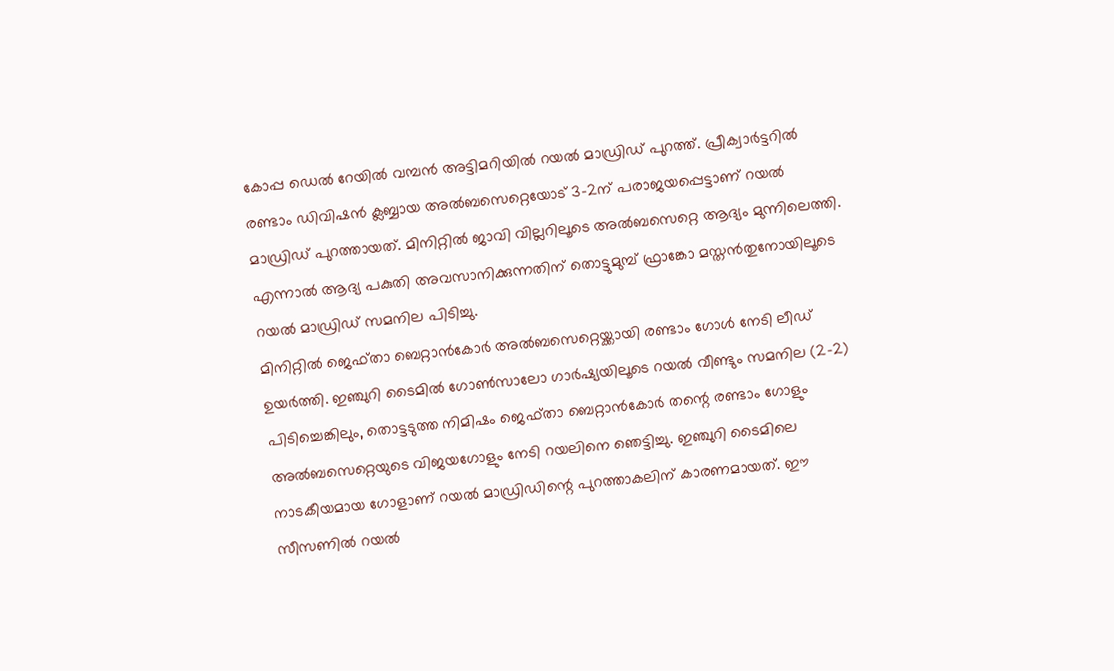കോപ്പ ഡെൽ റേയിൽ വമ്പൻ അട്ടിമറിയില്‍ റയല്‍ മാഡ്രിഡ് പുറത്ത്. പ്രീക്വാര്‍ട്ടറില്‍ രണ്ടാം ഡിവിഷൻ ക്ലബ്ബായ അൽബസെറ്റെയോട് 3–2ന് പരാജയപ്പെട്ടാണ് റയൽ മാഡ്രിഡ് പുറത്തായത്. മിനിറ്റിൽ ജാവി വില്ലറിലൂടെ അൽബസെറ്റെ ആദ്യം മുന്നിലെത്തി. എന്നാൽ ആദ്യ പകുതി അവസാനിക്കുന്നതിന് തൊട്ടുമുമ്പ് ഫ്രാങ്കോ മസ്തൻതുനോയിലൂടെ റയൽ മാഡ്രിഡ് സമനില പിടിച്ചു.
മിനിറ്റിൽ ജെഫ്താ ബെറ്റാൻകോർ അൽബസെറ്റെയ്ക്കായി രണ്ടാം ഗോൾ നേടി ലീഡ് ഉയർത്തി. ഇഞ്ചുറി ടൈമിൽ ഗോൺസാലോ ഗാർഷ്യയിലൂടെ റയൽ വീണ്ടും സമനില (2–2) പിടിച്ചെങ്കിലും, തൊട്ടടുത്ത നിമിഷം ജെഫ്താ ബെറ്റാൻകോർ തന്റെ രണ്ടാം ഗോളും അൽബസെറ്റെയുടെ വിജയഗോളും നേടി റയലിനെ ഞെട്ടിച്ചു. ഇഞ്ചുറി ടൈമിലെ നാടകീയമായ ഗോളാണ് റയൽ മാഡ്രിഡിന്റെ പുറത്താകലിന് കാരണമായത്. ഈ സീസണിൽ റയൽ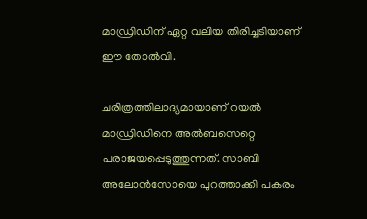മാഡ്രിഡിന് ഏറ്റ വലിയ തിരിച്ചടിയാണ് ഈ തോൽവി.

ചരിത്രത്തിലാദ്യമായാണ് റയല്‍ മാഡ്രിഡിനെ അല്‍ബസെറ്റെ പരാജയപ്പെടുത്തുന്നത്. സാബി അലോൻസോയെ പുറത്താക്കി പകരം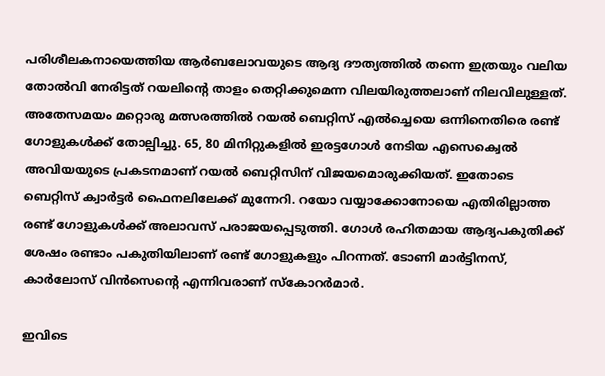പരിശീലകനായെത്തിയ ആര്‍ബലോവയുടെ ആദ്യ ദൗത്യത്തില്‍ തന്നെ ഇത്രയും വലിയ തോല്‍വി നേരിട്ടത് റയലിന്റെ താളം തെറ്റിക്കുമെന്ന വിലയിരുത്തലാണ് നിലവിലുള്ളത്. അതേസമയം മറ്റൊരു മത്സരത്തില്‍ റയല്‍ ബെറ്റിസ് എല്‍ച്ചെയെ ഒന്നിനെതിരെ രണ്ട് ഗോളുകള്‍ക്ക് തോല്പിച്ചു. 65, 80 മിനിറ്റുകളില്‍ ഇരട്ടഗോള്‍ നേടിയ എസെക്വെല്‍ അവിയയുടെ പ്രകടനമാണ് റയല്‍ ബെറ്റിസിന് വിജയമൊരുക്കിയത്. ഇതോടെ ബെറ്റിസ് ക്വാര്‍ട്ടര്‍ ഫൈനലിലേക്ക് മുന്നേറി. റയോ വയ്യാക്കോനോയെ എതിരില്ലാത്ത രണ്ട് ഗോളുകള്‍ക്ക് അലാവസ് പരാജയപ്പെടുത്തി. ഗോള്‍ രഹിതമായ ആദ്യപകുതിക്ക് ശേഷം രണ്ടാം പകുതിയിലാണ് രണ്ട് ഗോളുകളും പിറന്നത്. ടോണി മാര്‍ട്ടിനസ്, കാര്‍ലോസ് വിന്‍സെന്റെ എന്നിവരാണ് സ്കോറര്‍മാര്‍.

ഇവിടെ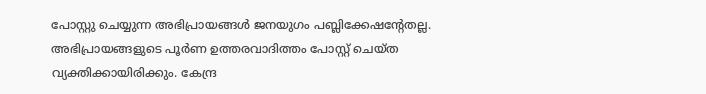പോസ്റ്റു ചെയ്യുന്ന അഭിപ്രായങ്ങള്‍ ജനയുഗം പബ്ലിക്കേഷന്റേതല്ല. അഭിപ്രായങ്ങളുടെ പൂര്‍ണ ഉത്തരവാദിത്തം പോസ്റ്റ് ചെയ്ത വ്യക്തിക്കായിരിക്കും. കേന്ദ്ര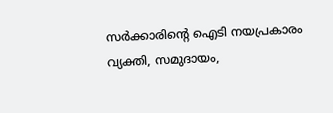സര്‍ക്കാരിന്റെ ഐടി നയപ്രകാരം വ്യക്തി, സമുദായം,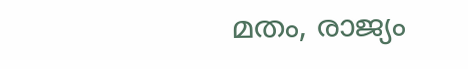മതം, രാജ്യം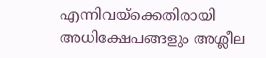എന്നിവയ്‌ക്കെതിരായി അധിക്ഷേപങ്ങളും അശ്ലീല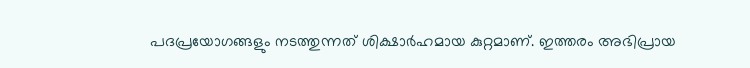പദപ്രയോഗങ്ങളും നടത്തുന്നത് ശിക്ഷാര്‍ഹമായ കുറ്റമാണ്. ഇത്തരം അഭിപ്രായ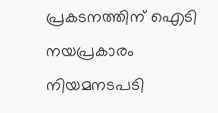പ്രകടനത്തിന് ഐടി നയപ്രകാരം നിയമനടപടി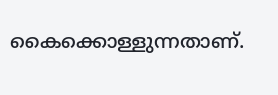കൈക്കൊള്ളുന്നതാണ്.